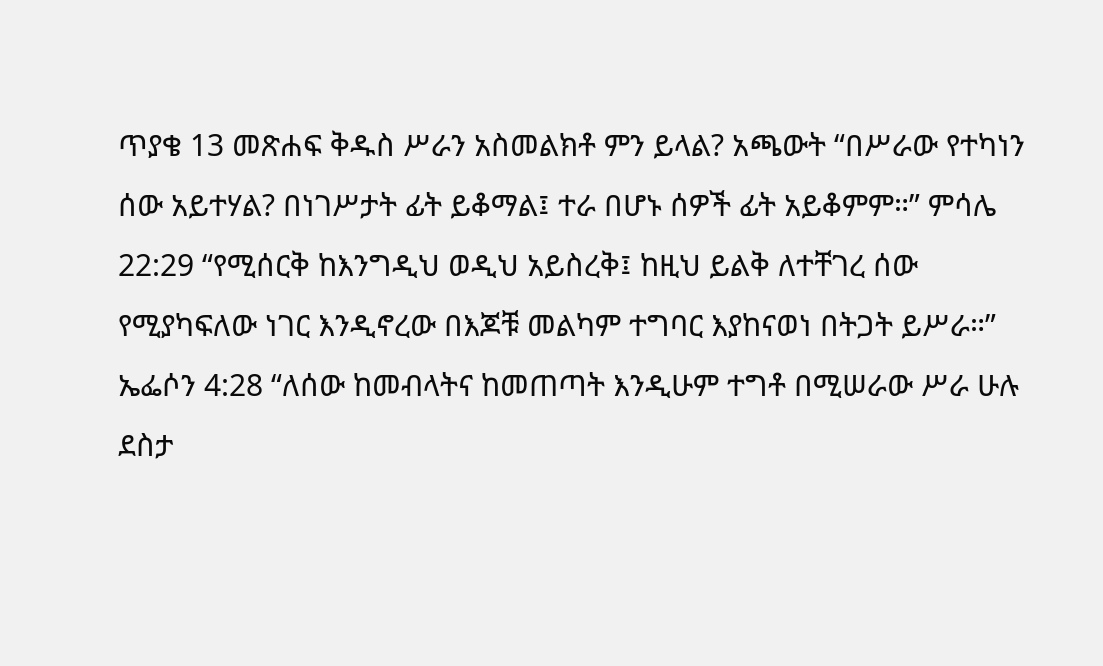ጥያቄ 13 መጽሐፍ ቅዱስ ሥራን አስመልክቶ ምን ይላል? አጫውት “በሥራው የተካነን ሰው አይተሃል? በነገሥታት ፊት ይቆማል፤ ተራ በሆኑ ሰዎች ፊት አይቆምም።” ምሳሌ 22:29 “የሚሰርቅ ከእንግዲህ ወዲህ አይስረቅ፤ ከዚህ ይልቅ ለተቸገረ ሰው የሚያካፍለው ነገር እንዲኖረው በእጆቹ መልካም ተግባር እያከናወነ በትጋት ይሥራ።” ኤፌሶን 4:28 “ለሰው ከመብላትና ከመጠጣት እንዲሁም ተግቶ በሚሠራው ሥራ ሁሉ ደስታ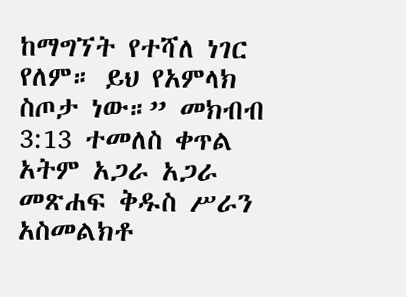ከማግኘት የተሻለ ነገር የለም። ይህ የአምላክ ስጦታ ነው።” መክብብ 3:13 ተመለስ ቀጥል አትም አጋራ አጋራ መጽሐፍ ቅዱስ ሥራን አስመልክቶ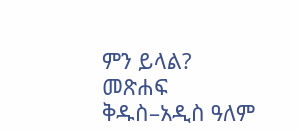ምን ይላል? መጽሐፍ ቅዱስ–አዲስ ዓለም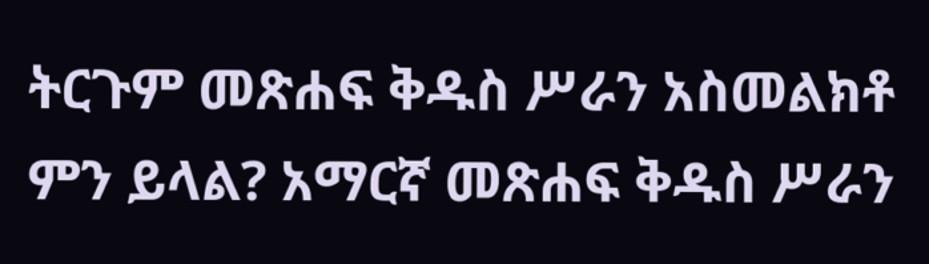ትርጉም መጽሐፍ ቅዱስ ሥራን አስመልክቶ ምን ይላል? አማርኛ መጽሐፍ ቅዱስ ሥራን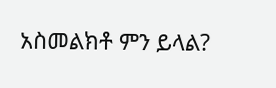አስመልክቶ ምን ይላል?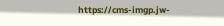https://cms-imgp.jw-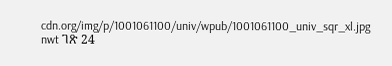cdn.org/img/p/1001061100/univ/wpub/1001061100_univ_sqr_xl.jpg nwt ገጽ 24